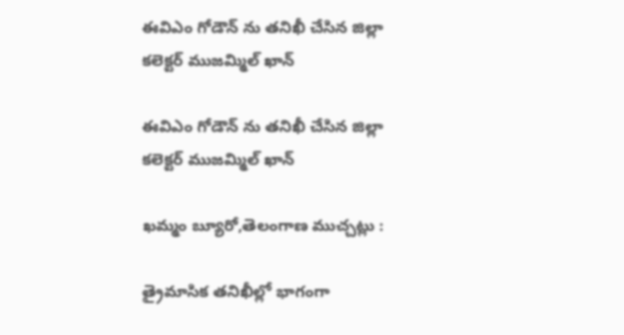ఈవిఎం గోడౌన్ ను తనిఖీ చేసిన జిల్లా కలెక్టర్ ముజమ్మిల్ ఖాన్

ఈవిఎం గోడౌన్ ను తనిఖీ చేసిన జిల్లా కలెక్టర్ ముజమ్మిల్ ఖాన్

ఖమ్మం బ్యూరో,తెలంగాణ ముచ్చట్లు :

త్రైమాసిక తనిఖీల్లో భాగంగా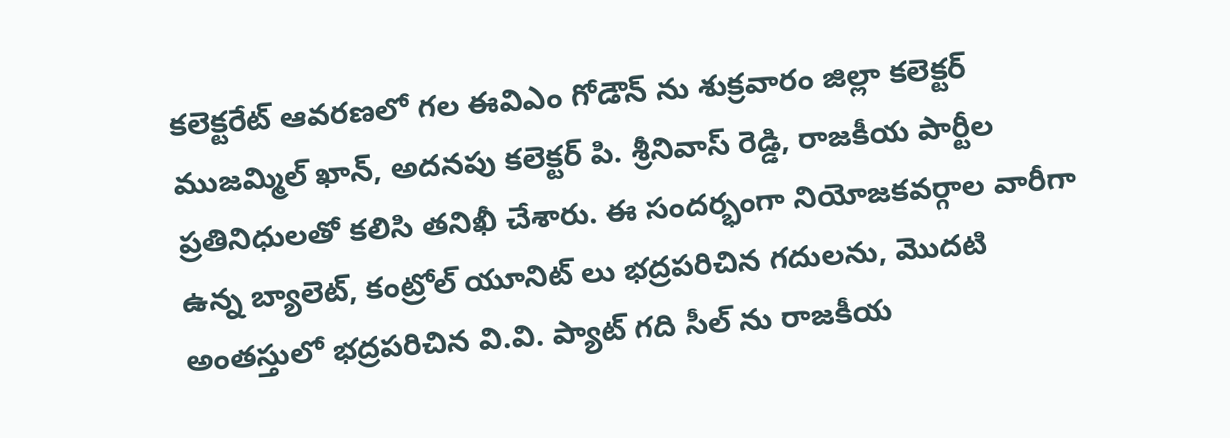కలెక్టరేట్ ఆవరణలో గల ఈవిఎం గోడౌన్ ను శుక్రవారం జిల్లా కలెక్టర్ ముజమ్మిల్ ఖాన్, అదనపు కలెక్టర్ పి. శ్రీనివాస్ రెడ్డి, రాజకీయ పార్టీల ప్రతినిధులతో కలిసి తనిఖీ చేశారు. ఈ సందర్భంగా నియోజకవర్గాల వారీగా ఉన్న బ్యాలెట్, కంట్రోల్ యూనిట్ లు భద్రపరిచిన గదులను, మొదటి అంతస్తులో భద్రపరిచిన వి.వి. ప్యాట్ గది సీల్ ను రాజకీయ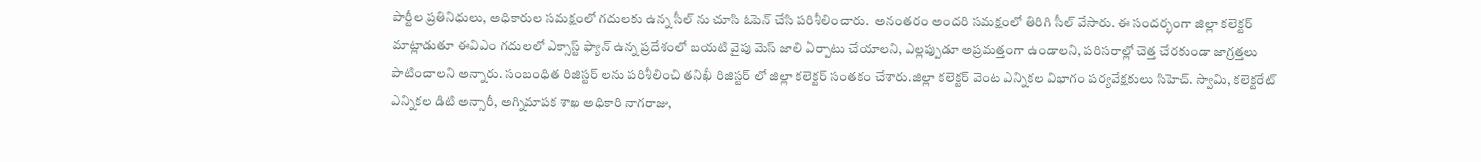పార్టీల ప్రతినిధులు, అధికారుల సమక్షంలో గదులకు ఉన్న సీల్ ను చూసి ఓపెన్ చేసి పరిశీలించారు.  అనంతరం అందరి సమక్షంలో తిరిగి సీల్ వేసారు. ఈ సందర్భంగా జిల్లా కలెక్టర్ మాట్లాడుతూ ఈవిఎం గదులలో ఎక్సాస్ట్ ఫ్యాన్ ఉన్న ప్రదేశంలో బయటి వైపు మెస్ జాలి ఏర్పాటు చేయాలని, ఎల్లప్పుడూ అప్రమత్తంగా ఉండాలని, పరిసరాల్లో చెత్త చేరకుండా జాగ్రత్తలు పాటించాలని అన్నారు. సంబంధిత రిజిస్టర్ లను పరిశీలించి తనిఖీ రిజిస్టర్ లో జిల్లా కలెక్టర్ సంతకం చేశారు.జిల్లా కలెక్టర్ వెంట ఎన్నికల విభాగం పర్యవేక్షకులు సిహెచ్. స్వామి, కలెక్టరేట్ ఎన్నికల డిటి అన్సారీ, అగ్నిమాపక శాఖ అధికారి నాగరాజు,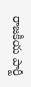రాజకీయ పార్టీ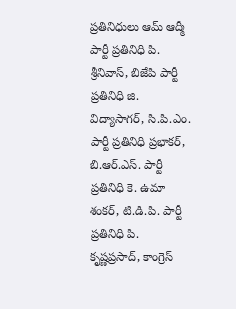ప్రతినిధులు ఆమ్ ఆద్మీ పార్టీ ప్రతినిధి పి. శ్రీనివాస్, బిజేపి పార్టీ ప్రతినిధి జి. విద్యాసాగర్, సి.పి.ఎం. పార్టీ ప్రతినిధి ప్రభాకర్, బి.ఆర్.ఎస్. పార్టీ ప్రతినిధి కె. ఉమా శంకర్, టి.డి.పి. పార్టీ ప్రతినిధి పి. కృష్ణప్రసాద్, కాంగ్రెస్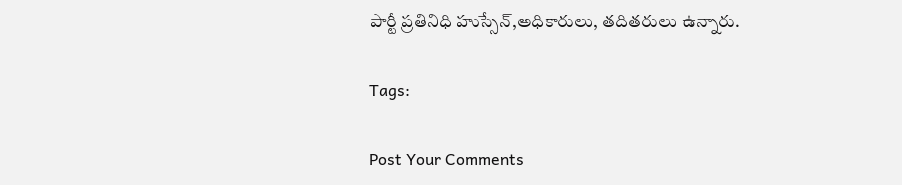పార్టీ ప్రతినిధి హుస్సేన్,అధికారులు, తదితరులు ఉన్నారు.

Tags:

Post Your Comments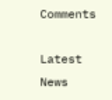Comments

Latest News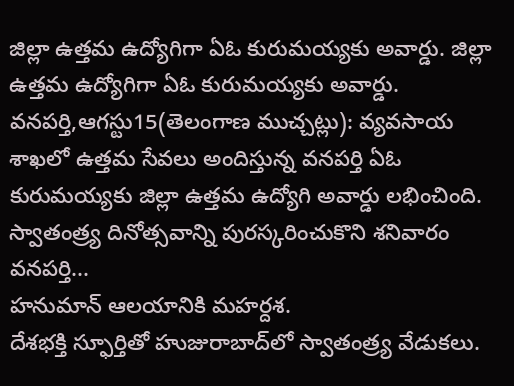జిల్లా ఉత్తమ ఉద్యోగిగా ఏఓ కురుమయ్యకు అవార్డు. జిల్లా ఉత్తమ ఉద్యోగిగా ఏఓ కురుమయ్యకు అవార్డు.
వనపర్తి,ఆగస్టు15(తెలంగాణ ముచ్చట్లు): వ్యవసాయ శాఖలో ఉత్తమ సేవలు అందిస్తున్న వనపర్తి ఏఓ కురుమయ్యకు జిల్లా ఉత్తమ ఉద్యోగి అవార్డు లభించింది. స్వాతంత్ర్య దినోత్సవాన్ని పురస్కరించుకొని శనివారం వనపర్తి...
హనుమాన్ ఆలయానికి మహర్దశ.
దేశభక్తి స్ఫూర్తితో హుజురాబాద్‌లో స్వాతంత్ర్య వేడుకలు.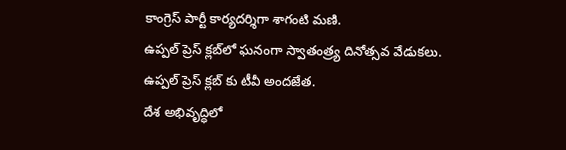కాంగ్రెస్ పార్టీ కార్యదర్శిగా శాగంటి మణి.
ఉప్పల్ ప్రెస్ క్లబ్‌లో ఘనంగా స్వాతంత్ర్య దినోత్సవ వేడుకలు.
ఉప్పల్ ప్రెస్ క్లబ్‌ కు టీవీ అందజేత.
దేశ అభివృద్ధిలో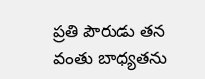ప్రతి పౌరుడు తన వంతు బాధ్యతను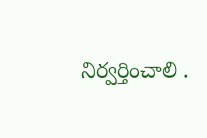నిర్వర్తించాలి .